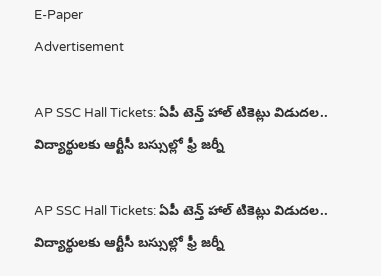E-Paper
Advertisement

AP SSC Hall Tickets: ఏపీ టెన్త్ హాల్ టికెట్లు విడుదల.. విద్యార్థులకు ఆర్టీసీ బస్సుల్లో ఫ్రీ జర్నీ

AP SSC Hall Tickets: ఏపీ టెన్త్ హాల్ టికెట్లు విడుదల.. విద్యార్థులకు ఆర్టీసీ బస్సుల్లో ఫ్రీ జర్నీ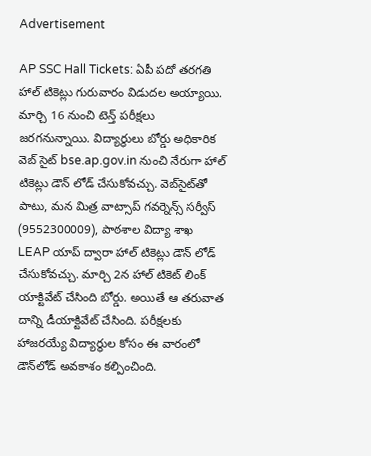Advertisement

AP SSC Hall Tickets: ఏపీ పదో తరగతి హాల్ టికెట్లు గురువారం విడుదల అయ్యాయి. మార్చి 16 నుంచి టెన్త్ పరీక్షలు జరగనున్నాయి. విద్యార్థులు బోర్డు అధికారిక వెబ్ సైట్ bse.ap.gov.in నుంచి నేరుగా హాల్ టికెట్లు డౌన్ లోడ్ చేసుకోవచ్చు. వెబ్‌సైట్‌తో పాటు, మన మిత్ర వాట్సాప్ గవర్నెన్స్ సర్వీస్ (9552300009), పాఠశాల విద్యా శాఖ LEAP యాప్ ద్వారా హాల్ టికెట్లు డౌన్ లోడ్ చేసుకోవచ్చు. మార్చి 2న హాల్ టికెట్ లింక్ యాక్టివేట్ చేసింది బోర్డు. అయితే ఆ తరువాత దాన్ని డీయాక్టివేట్ చేసింది. పరీక్షలకు హాజరయ్యే విద్యార్థుల కోసం ఈ వారంలో డౌన్‌లోడ్ అవకాశం కల్పించింది.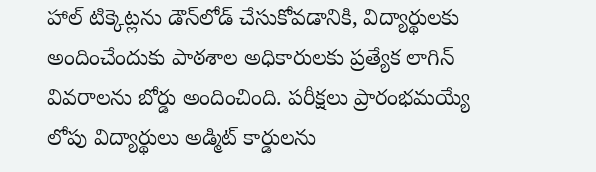హాల్ టిక్కెట్లను డౌన్‌లోడ్ చేసుకోవడానికి, విద్యార్థులకు అందించేందుకు పాఠశాల అధికారులకు ప్రత్యేక లాగిన్ వివరాలను బోర్డు అందించింది. పరీక్షలు ప్రారంభమయ్యే లోపు విద్యార్థులు అడ్మిట్ కార్డులను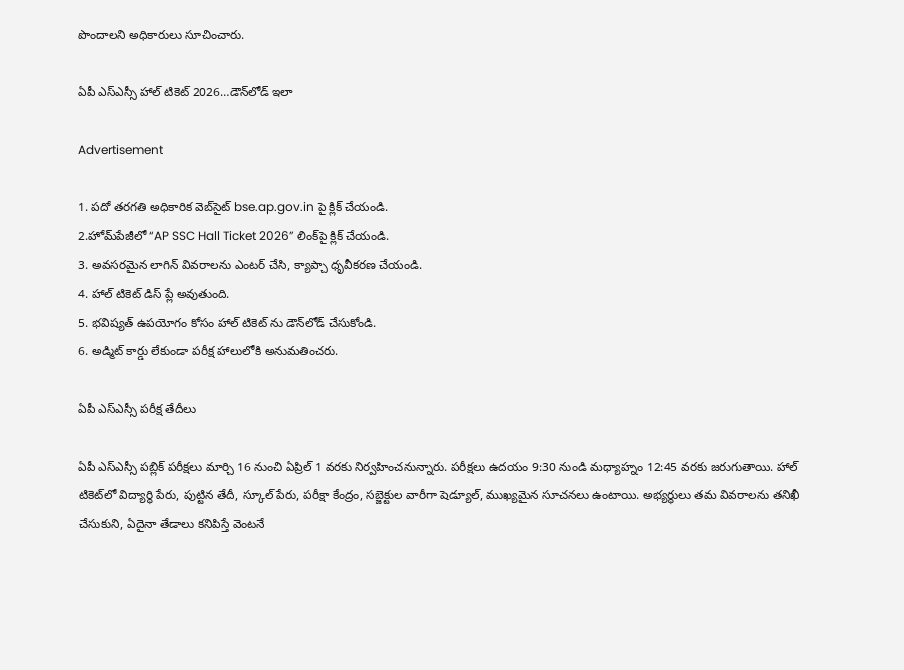పొందాలని అధికారులు సూచించారు.

ఏపీ ఎస్ఎస్సీ హాల్ టికెట్ 2026…డౌన్‌లోడ్ ఇలా

Advertisement

1. పదో తరగతి అధికారిక వెబ్‌సైట్ bse.ap.gov.in పై క్లిక్ చేయండి.
2.హోమ్‌పేజీలో “AP SSC Hall Ticket 2026” లింక్‌పై క్లిక్ చేయండి.
3. అవసరమైన లాగిన్ వివరాలను ఎంటర్ చేసి, క్యాప్చా ధృవీకరణ చేయండి.
4. హాల్ టికెట్ డిస్ ప్లే అవుతుంది.
5. భవిష్యత్ ఉపయోగం కోసం హాల్ టికెట్ ను డౌన్‌లోడ్ చేసుకోండి.
6. అడ్మిట్ కార్డు లేకుండా పరీక్ష హాలులోకి అనుమతించరు.

ఏపీ ఎస్ఎస్సీ పరీక్ష తేదీలు

ఏపీ ఎస్ఎస్సీ పబ్లిక్ పరీక్షలు మార్చి 16 నుంచి ఏప్రిల్ 1 వరకు నిర్వహించనున్నారు. పరీక్షలు ఉదయం 9:30 నుండి మధ్యాహ్నం 12:45 వరకు జరుగుతాయి. హాల్ టికెట్‌లో విద్యార్థి పేరు, పుట్టిన తేదీ, స్కూల్ పేరు, పరీక్షా కేంద్రం, సబ్జెక్టుల వారీగా షెడ్యూల్, ముఖ్యమైన సూచనలు ఉంటాయి. అభ్యర్థులు తమ వివరాలను తనిఖీ చేసుకుని, ఏదైనా తేడాలు కనిపిస్తే వెంటనే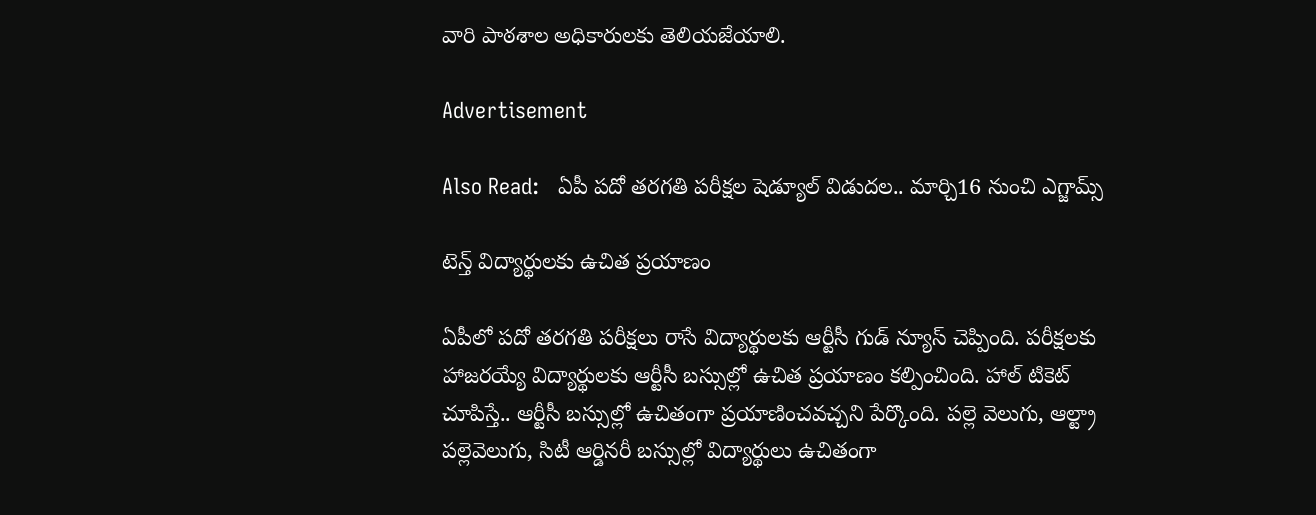వారి పాఠశాల అధికారులకు తెలియజేయాలి.

Advertisement

Also Read:   ఏపీ పదో తరగతి పరీక్షల షెడ్యూల్ విడుదల.. మార్చి16 నుంచి ఎగ్జామ్స్

టెన్త్ విద్యార్థులకు ఉచిత ప్రయాణం

ఏపీలో పదో తరగతి పరీక్షలు రాసే విద్యార్థులకు ఆర్టీసీ గుడ్ న్యూస్ చెప్పింది. పరీక్షలకు హాజరయ్యే విద్యార్థులకు ఆర్టీసీ బస్సుల్లో ఉచిత ప్రయాణం కల్పించింది. హాల్‌ టికెట్‌ చూపిస్తే.. ఆర్టీసీ బస్సుల్లో ఉచితంగా ప్రయాణించవచ్చని పేర్కొంది. పల్లె వెలుగు, ఆల్ట్రా పల్లెవెలుగు, సిటీ ఆర్డినరీ బస్సుల్లో విద్యార్థులు ఉచితంగా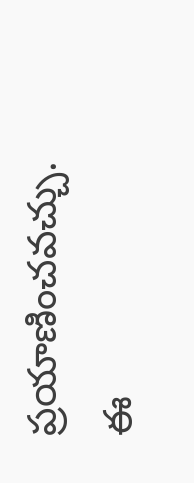ప్రయాణించవచ్చు. ఈ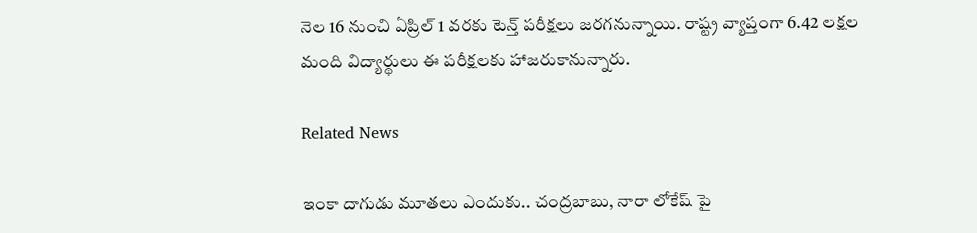నెల 16 నుంచి ఏప్రిల్‌ 1 వరకు టెన్త్ పరీక్షలు జరగనున్నాయి. రాష్ట్ర వ్యాప్తంగా 6.42 లక్షల మంది విద్యార్థులు ఈ పరీక్షలకు హాజరుకానున్నారు.

Related News

ఇంకా దాగుడు మూతలు ఎందుకు.. చంద్రబాబు, నారా లోకేష్ పై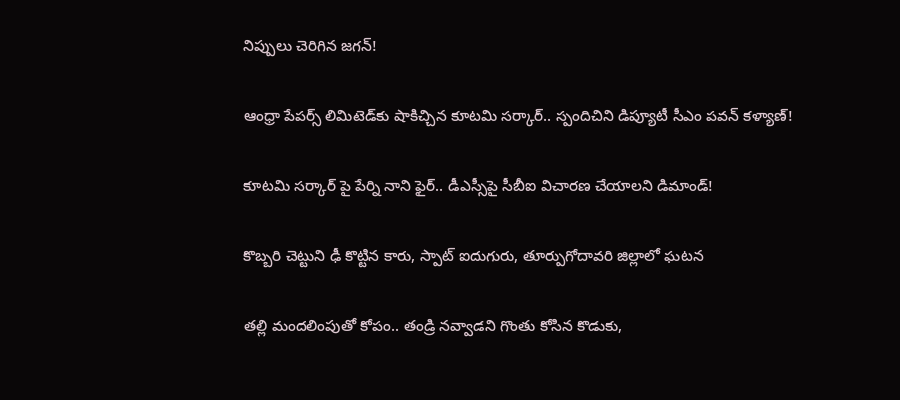నిప్పులు చెరిగిన జగన్!

ఆంధ్రా పేపర్స్ లిమిటెడ్‌కు షాకిచ్చిన కూటమి సర్కార్.. స్పందిచిని డిప్యూటీ సీఎం పవన్ కళ్యాణ్!

కూటమి సర్కార్ పై పేర్ని నాని ఫైర్.. డీఎస్సీపై సీబీఐ విచారణ చేయాలని డిమాండ్!

కొబ్బరి చెట్టుని ఢీ కొట్టిన కారు, స్పాట్ ఐదుగురు, తూర్పుగోదావరి జిల్లాలో ఘటన

తల్లి మందలింపుతో కోపం.. తండ్రి నవ్వాడని గొంతు కోసిన కొడుకు,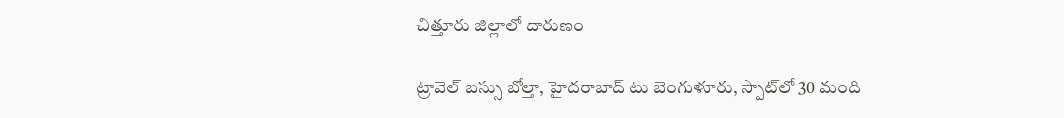చిత్తూరు జిల్లాలో దారుణం

ట్రావెల్ బస్సు బోల్తా, హైదరాబాద్ టు బెంగుళూరు, స్పాట్‌లో 30 మంది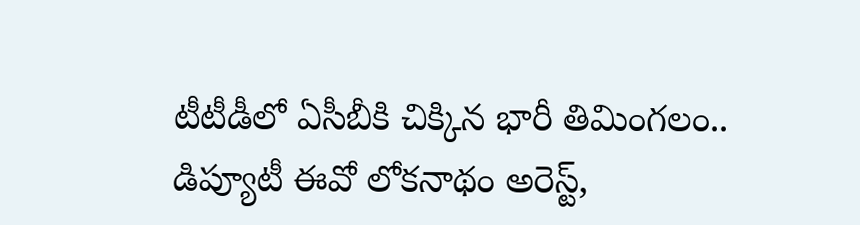టీటీడీలో ఏసీబీకి చిక్కిన భారీ తిమింగలం.. డిప్యూటీ ఈవో లోకనాథం అరెస్ట్,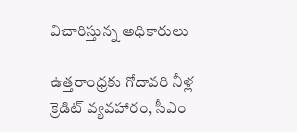విచారిస్తున్న అధికారులు

ఉత్తరాంధ్రకు గోదావరి నీళ్ల క్రెడిట్ వ్యవహారం, సీఎం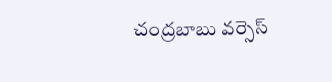చంద్రబాబు వర్సెస్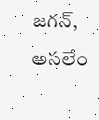జగన్, అసలేం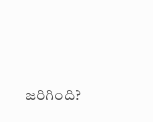జరిగింది?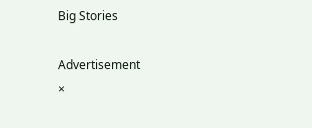Big Stories

Advertisement
×